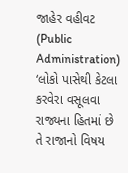જાહેર વહીવટ (Public Administration)
‘લોકો પાસેથી કેટલા કરવેરા વસૂલવા રાજ્યના હિતમાં છે તે રાજાનો વિષય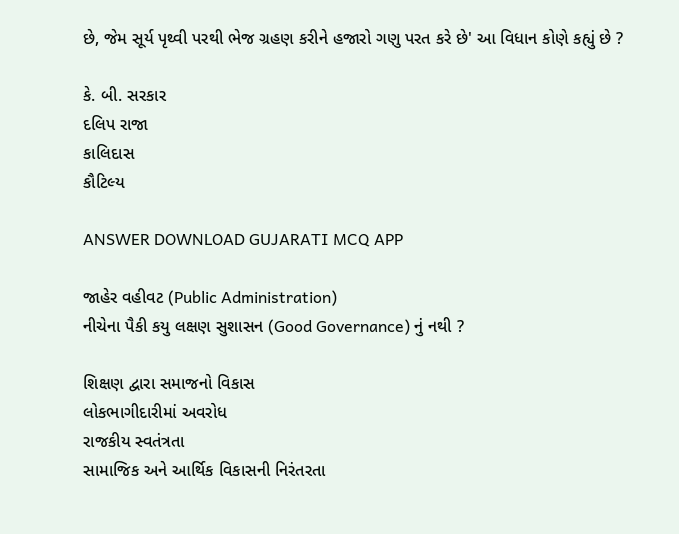છે, જેમ સૂર્ય પૃથ્વી પરથી ભેજ ગ્રહણ કરીને હજારો ગણુ પરત કરે છે' આ વિધાન કોણે કહ્યું છે ?

કે. બી. સરકાર
દલિપ રાજા
કાલિદાસ
કૌટિલ્ય

ANSWER DOWNLOAD GUJARATI MCQ APP

જાહેર વહીવટ (Public Administration)
નીચેના પૈકી કયુ લક્ષણ સુશાસન (Good Governance) નું નથી ?

શિક્ષણ દ્વારા સમાજનો વિકાસ
લોકભાગીદારીમાં અવરોધ
રાજકીય સ્વતંત્રતા
સામાજિક અને આર્થિક વિકાસની નિરંતરતા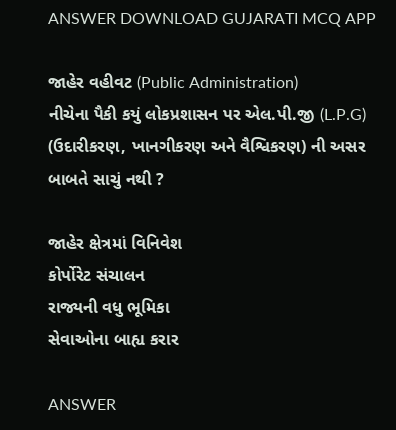ANSWER DOWNLOAD GUJARATI MCQ APP

જાહેર વહીવટ (Public Administration)
નીચેના પૈકી કયું લોકપ્રશાસન પર એલ.પી.જી (L.P.G) (ઉદારીકરણ, ખાનગીકરણ અને વૈશ્વિકરણ) ની અસર બાબતે સાચું નથી ?

જાહેર ક્ષેત્રમાં વિનિવેશ
કોર્પોરેટ સંચાલન
રાજ્યની વધુ ભૂમિકા
સેવાઓના બાહ્ય કરાર

ANSWER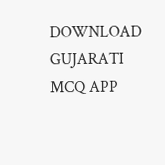DOWNLOAD GUJARATI MCQ APP